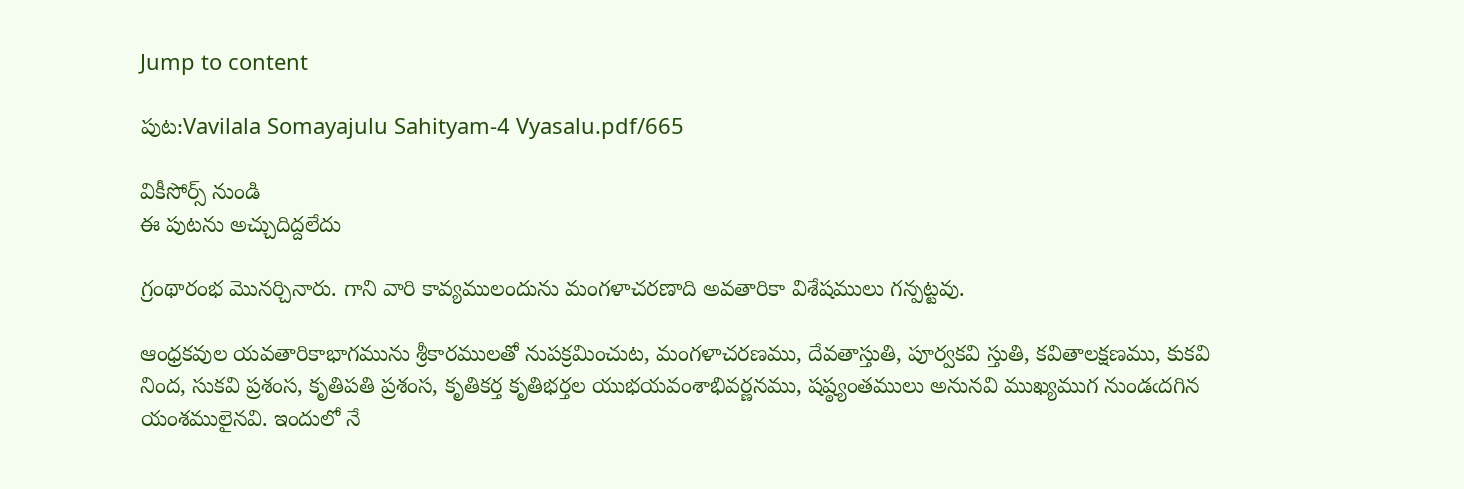Jump to content

పుట:Vavilala Somayajulu Sahityam-4 Vyasalu.pdf/665

వికీసోర్స్ నుండి
ఈ పుటను అచ్చుదిద్దలేదు

గ్రంథారంభ మొనర్చినారు. గాని వారి కావ్యములందును మంగళాచరణాది అవతారికా విశేషములు గన్పట్టవు.

ఆంధ్రకవుల యవతారికాభాగమును శ్రీకారములతో నుపక్రమించుట, మంగళాచరణము, దేవతాస్తుతి, పూర్వకవి స్తుతి, కవితాలక్షణము, కుకవి నింద, సుకవి ప్రశంస, కృతిపతి ప్రశంస, కృతికర్త కృతిభర్తల యుభయవంశాభివర్ణనము, షష్ఠ్యంతములు అనునవి ముఖ్యముగ నుండఁదగిన యంశములైనవి. ఇందులో నే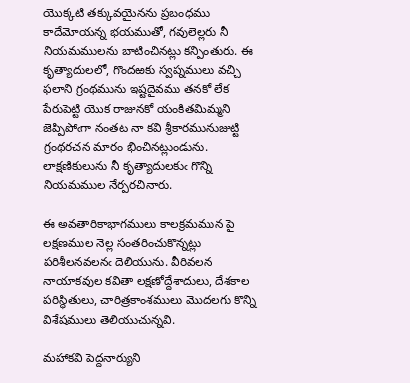యొక్కటి తక్కువయైనను ప్రబంధము కాదేమోయన్న భయముతో, గవులెల్లరు నీ నియమములను బాటించినట్లు కన్పింతురు. ఈ కృత్యాదులలో, గొందఱకు స్వప్నములు వచ్చి ఫలాని గ్రంథమును ఇష్టదైవము తనకో లేక పేరుపెట్టి యొక రాజునకో యంకితమిమ్మని జెప్పిపోఁగా నంతట నా కవి శ్రీకారమునుజుట్టి గ్రంథరచన మారం భించినట్లుండును. లాక్షణికులును నీ కృత్యాదులకుఁ గొన్ని నియమముల నేర్పరచినారు.

ఈ అవతారికాభాగములు కాలక్రమమున పై లక్షణముల నెల్ల సంతరించుకొన్నట్లు పరిశీలనవలనఁ దెలియును. వీరివలన నాయాకవుల కవితా లక్షణోద్దేశాదులు, దేశకాల పరిస్థితులు, చారిత్రకాంశములు మొదలగు కొన్ని విశేషములు తెలియుచున్నవి.

మహాకవి పెద్దనార్యుని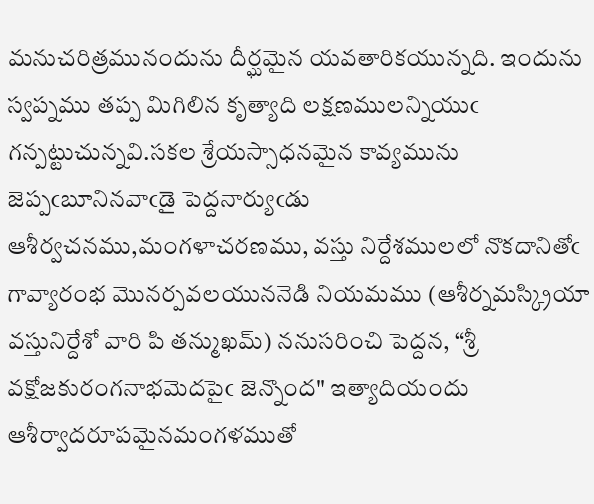మనుచరిత్రమునందును దీర్ఘమైన యవతారికయున్నది. ఇందును స్వప్నము తప్ప మిగిలిన కృత్యాది లక్షణములన్నియుఁ గన్పట్టుచున్నవి.సకల శ్రేయస్సాధనమైన కావ్యమును జెప్పఁబూనినవాఁడై పెద్దనార్యుఁడు ఆశీర్వచనము,మంగళాచరణము, వస్తు నిర్దేశములలో నొకదానితోఁ గావ్యారంభ మొనర్పవలయుననెడి నియమము (ఆశీర్నమస్క్రియా వస్తునిర్దేశో వారి పి తన్ముఖమ్) ననుసరించి పెద్దన, “శ్రీ వక్షోజకురంగనాభమెదపైఁ జెన్నొంద" ఇత్యాదియందు ఆశీర్వాదరూపమైనమంగళముతో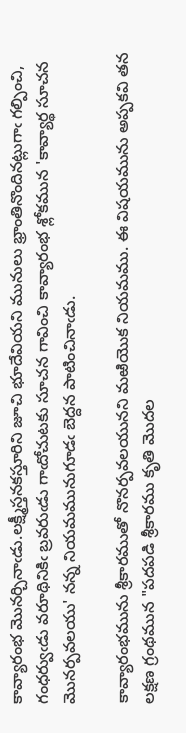కావ్యారంభ మొనర్చినాఁడు.లక్ష్మీస్తనకస్తూరిని జూచి భూదేవియని మునులు భ్రాంతినొందినట్లుగాఁ గల్పించి, గంధర్వుఁడు వరూథినికిఁ బ్రవరుఁడు గాఁదోచుటకు సూచన గావించి కావ్యారంభ శ్లోకమున 'కావ్యార్థ సూచన మొనర్పవలయు' నన్న నియమమునుగూడఁ బెద్దన పాటించినాఁడు.

కావ్యారంభమును శ్రీకారముతో నొనర్పవలయునని మఱియొక నియమము. ఈ విషయమును అప్పకవి తన లక్షణ గ్రంథమున "పదపడి శ్రీకారము కృతి మొదల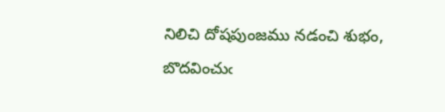నిలిచి దోషపుంజము నడంచి శుభం, బొదవించుఁ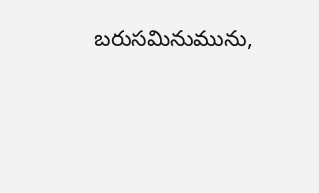బరుసమినుమును,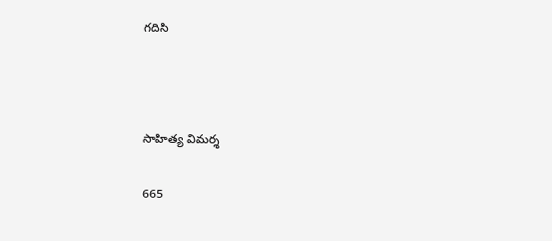గదిసి



సాహిత్య విమర్శ

665